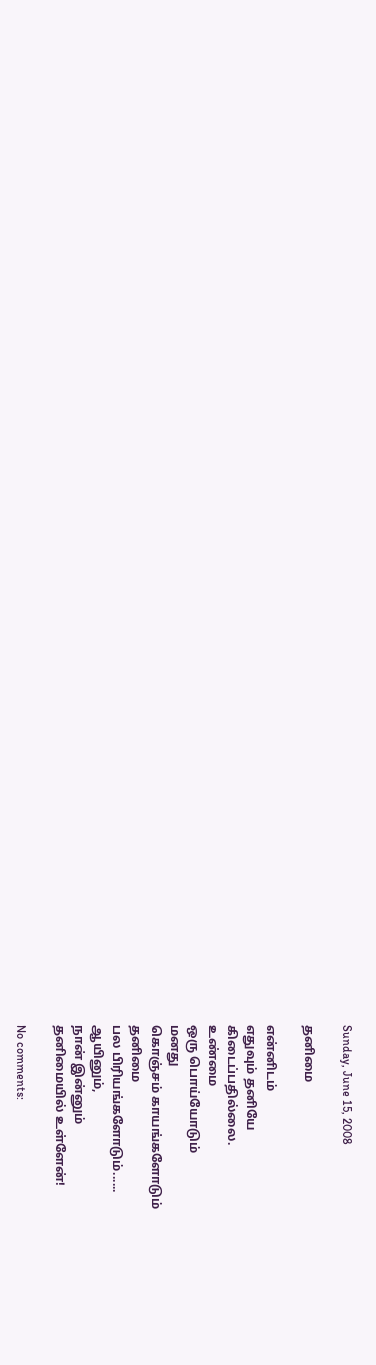Sunday, June 15, 2008

தனிமை

என்னிடம்
எதுவும் தனியே
கிடைப்பதில்லை.
உண்மை
ஒரு பொய்யோடும்
மனது
கொஞ்சம் காயங்களோடும்
தனிமை
பல பிரியங்களோடும்......
ஆயினும்,
நான் இன்னும்
தனிமையில் உள்ளேன்!

No comments: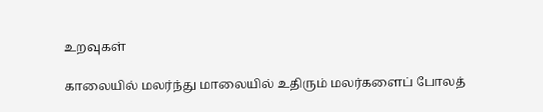உறவுகள்

காலையில் மலர்ந்து மாலையில் உதிரும் மலர்களைப் போலத்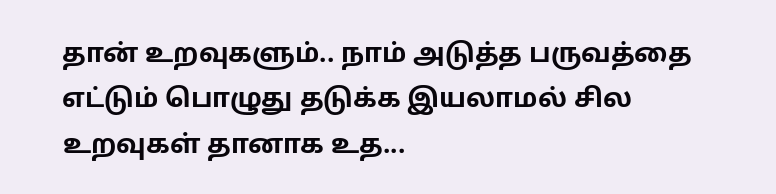தான் உறவுகளும்.. நாம் அடுத்த பருவத்தை எட்டும் பொழுது தடுக்க இயலாமல் சில உறவுகள் தானாக உத...